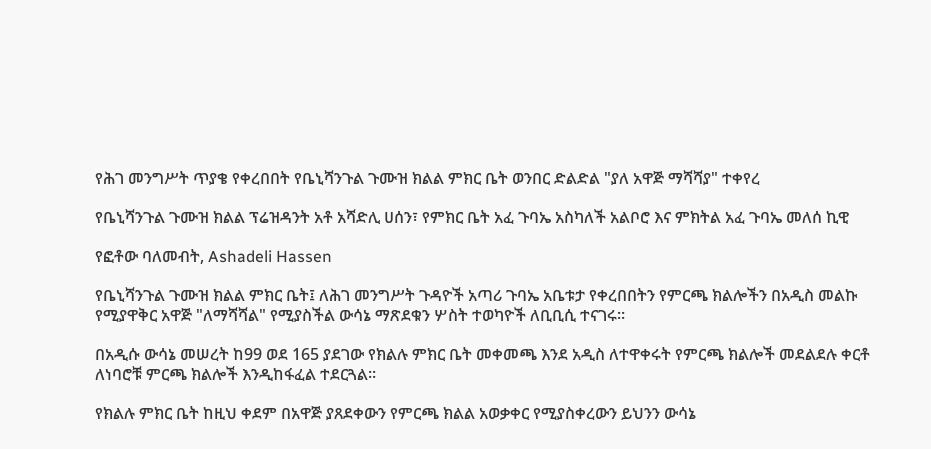የሕገ መንግሥት ጥያቄ የቀረበበት የቤኒሻንጉል ጉሙዝ ክልል ምክር ቤት ወንበር ድልድል "ያለ አዋጅ ማሻሻያ" ተቀየረ

የቤኒሻንጉል ጉሙዝ ክልል ፕሬዝዳንት አቶ አሻድሊ ሀሰን፣ የምክር ቤት አፈ ጉባኤ አስካለች አልቦሮ እና ምክትል አፈ ጉባኤ መለሰ ኪዊ

የፎቶው ባለመብት, Ashadeli Hassen

የቤኒሻንጉል ጉሙዝ ክልል ምክር ቤት፤ ለሕገ መንግሥት ጉዳዮች አጣሪ ጉባኤ አቤቱታ የቀረበበትን የምርጫ ክልሎችን በአዲስ መልኩ የሚያዋቅር አዋጅ "ለማሻሻል" የሚያስችል ውሳኔ ማጽደቁን ሦስት ተወካዮች ለቢቢሲ ተናገሩ።

በአዲሱ ውሳኔ መሠረት ከ99 ወደ 165 ያደገው የክልሉ ምክር ቤት መቀመጫ እንደ አዲስ ለተዋቀሩት የምርጫ ክልሎች መደልደሉ ቀርቶ ለነባሮቹ ምርጫ ክልሎች እንዲከፋፈል ተደርጓል።

የክልሉ ምክር ቤት ከዚህ ቀደም በአዋጅ ያጸደቀውን የምርጫ ክልል አወቃቀር የሚያስቀረውን ይህንን ውሳኔ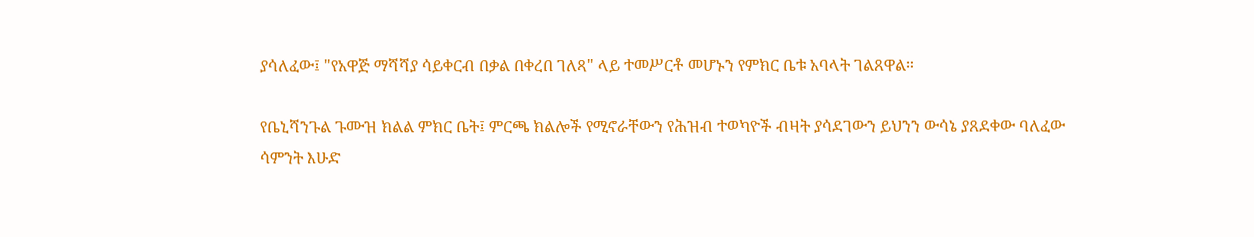ያሳለፈው፤ "የአዋጅ ማሻሻያ ሳይቀርብ በቃል በቀረበ ገለጻ" ላይ ተመሥርቶ መሆኑን የምክር ቤቱ አባላት ገልጸዋል።

የቤኒሻንጉል ጉሙዝ ክልል ምክር ቤት፤ ምርጫ ክልሎች የሚኖራቸውን የሕዝብ ተወካዮች ብዛት ያሳደገውን ይህንን ውሳኔ ያጸደቀው ባለፈው ሳምንት እሁድ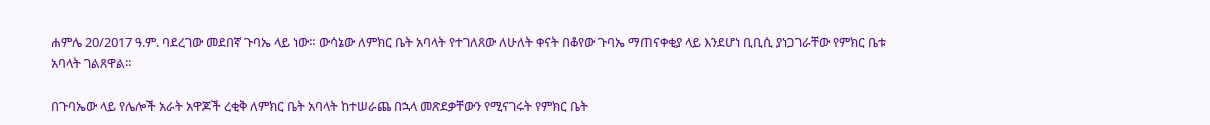ሐምሌ 20/2017 ዓ.ም. ባደረገው መደበኛ ጉባኤ ላይ ነው። ውሳኔው ለምክር ቤት አባላት የተገለጸው ለሁለት ቀናት በቆየው ጉባኤ ማጠናቀቂያ ላይ እንደሆነ ቢቢሲ ያነጋገራቸው የምክር ቤቱ አባላት ገልጸዋል።

በጉባኤው ላይ የሌሎች አራት አዋጆች ረቂቅ ለምክር ቤት አባላት ከተሠራጨ በኋላ መጽደቃቸውን የሚናገሩት የምክር ቤት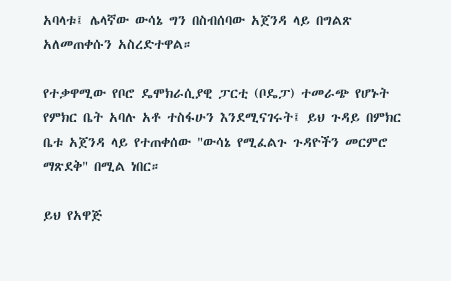አባላቱ፤ ሌላኛው ውሳኔ ግን በስብሰባው አጀንዳ ላይ በግልጽ አለመጠቀሱን አስረድተዋል።

የተቃዋሚው የቦሮ ዴሞክራሲያዊ ፓርቲ (ቦዴፓ) ተመራጭ የሆኑት የምክር ቤት አባሉ አቶ ተስፋሁን እንደሚናገሩት፤ ይህ ጉዳይ በምክር ቤቱ አጀንዳ ላይ የተጠቀሰው "ውሳኔ የሚፈልጉ ጉዳዮችን መርምሮ ማጽደቅ" በሚል ነበር።

ይህ የአዋጅ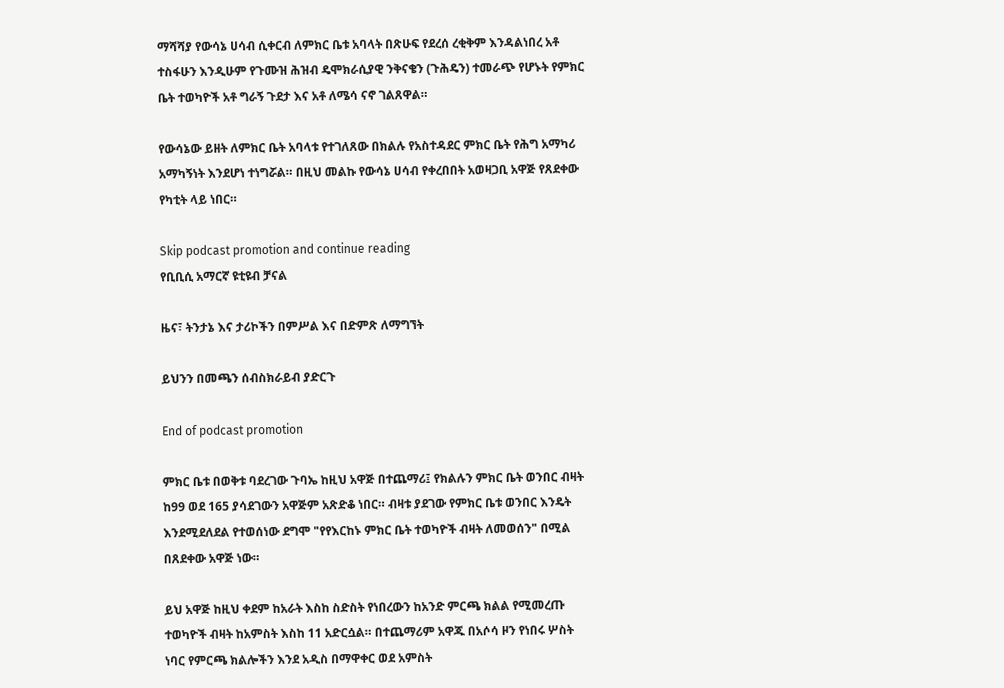ማሻሻያ የውሳኔ ሀሳብ ሲቀርብ ለምክር ቤቱ አባላት በጽሁፍ የደረሰ ረቂቅም እንዳልነበረ አቶ ተስፋሁን እንዲሁም የጉሙዝ ሕዝብ ዴሞክራሲያዊ ንቅናቄን (ጉሕዴን) ተመራጭ የሆኑት የምክር ቤት ተወካዮች አቶ ግራኝ ጉደታ እና አቶ ለሜሳ ናኖ ገልጸዋል።

የውሳኔው ይዘት ለምክር ቤት አባላቱ የተገለጸው በክልሉ የአስተዳደር ምክር ቤት የሕግ አማካሪ አማካኝነት እንደሆነ ተነግሯል። በዚህ መልኩ የውሳኔ ሀሳብ የቀረበበት አወዛጋቢ አዋጅ የጸደቀው የካቲት ላይ ነበር።

Skip podcast promotion and continue reading
የቢቢሲ አማርኛ ዩቲዩብ ቻናል

ዜና፣ ትንታኔ እና ታሪኮችን በምሥል እና በድምጽ ለማግኘት

ይህንን በመጫን ሰብስክራይብ ያድርጉ

End of podcast promotion

ምክር ቤቱ በወቅቱ ባደረገው ጉባኤ ከዚህ አዋጅ በተጨማሪ፤ የክልሉን ምክር ቤት ወንበር ብዛት ከ99 ወደ 165 ያሳደገውን አዋጅም አጽድቆ ነበር። ብዛቱ ያደገው የምክር ቤቱ ወንበር እንዴት እንደሚደለደል የተወሰነው ደግሞ "የየእርከኑ ምክር ቤት ተወካዮች ብዛት ለመወሰን" በሚል በጸደቀው አዋጅ ነው።

ይህ አዋጅ ከዚህ ቀደም ከአራት እስከ ስድስት የነበረውን ከአንድ ምርጫ ክልል የሚመረጡ ተወካዮች ብዛት ከአምስት እስከ 11 አድርሷል። በተጨማሪም አዋጁ በአሶሳ ዞን የነበሩ ሦስት ነባር የምርጫ ክልሎችን እንደ አዲስ በማዋቀር ወደ አምስት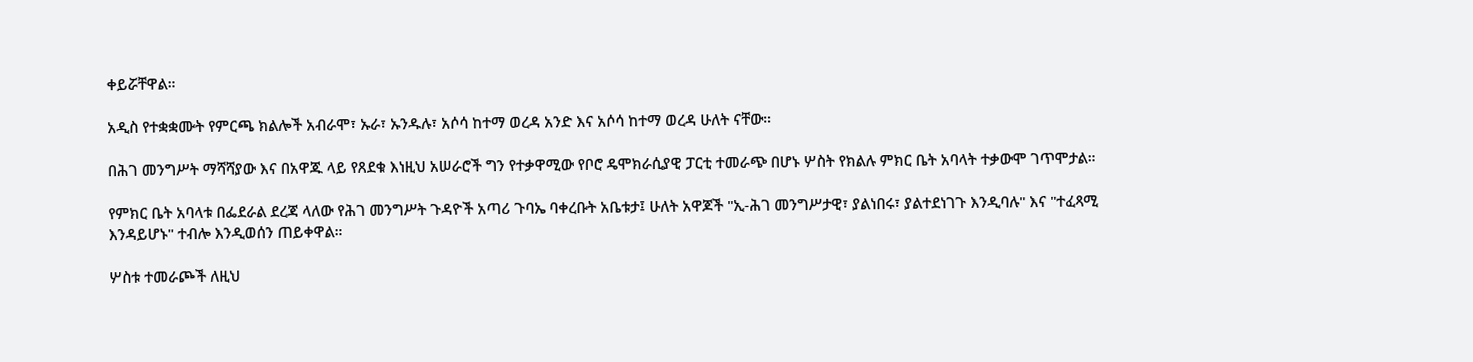ቀይሯቸዋል።

አዲስ የተቋቋሙት የምርጫ ክልሎች አብራሞ፣ ኡራ፣ ኡንዱሉ፣ አሶሳ ከተማ ወረዳ አንድ እና አሶሳ ከተማ ወረዳ ሁለት ናቸው።

በሕገ መንግሥት ማሻሻያው እና በአዋጁ ላይ የጸደቁ እነዚህ አሠራሮች ግን የተቃዋሚው የቦሮ ዴሞክራሲያዊ ፓርቲ ተመራጭ በሆኑ ሦስት የክልሉ ምክር ቤት አባላት ተቃውሞ ገጥሞታል።

የምክር ቤት አባላቱ በፌደራል ደረጃ ላለው የሕገ መንግሥት ጉዳዮች አጣሪ ጉባኤ ባቀረቡት አቤቱታ፤ ሁለት አዋጆች "ኢ-ሕገ መንግሥታዊ፣ ያልነበሩ፣ ያልተደነገጉ እንዲባሉ" እና "ተፈጻሚ እንዳይሆኑ" ተብሎ እንዲወሰን ጠይቀዋል።

ሦስቱ ተመራጮች ለዚህ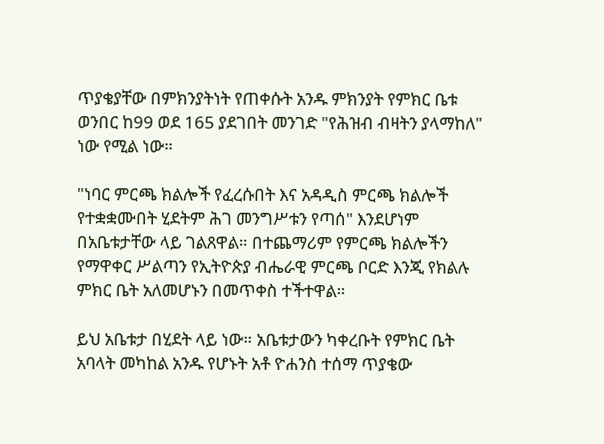ጥያቄያቸው በምክንያትነት የጠቀሱት አንዱ ምክንያት የምክር ቤቱ ወንበር ከ99 ወደ 165 ያደገበት መንገድ "የሕዝብ ብዛትን ያላማከለ" ነው የሚል ነው።

"ነባር ምርጫ ክልሎች የፈረሱበት እና አዳዲስ ምርጫ ክልሎች የተቋቋሙበት ሂደትም ሕገ መንግሥቱን የጣሰ" እንደሆነም በአቤቱታቸው ላይ ገልጸዋል። በተጨማሪም የምርጫ ክልሎችን የማዋቀር ሥልጣን የኢትዮጵያ ብሔራዊ ምርጫ ቦርድ እንጂ የክልሉ ምክር ቤት አለመሆኑን በመጥቀስ ተችተዋል።

ይህ አቤቱታ በሂደት ላይ ነው። አቤቱታውን ካቀረቡት የምክር ቤት አባላት መካከል አንዱ የሆኑት አቶ ዮሐንስ ተሰማ ጥያቄው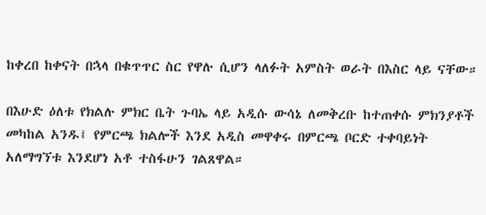ከቀረበ ከቀናት በኋላ በቁጥጥር ስር የዋሉ ሲሆን ላለፉት አምስት ወራት በእስር ላይ ናቸው።

በእሁድ ዕለቱ የክልሉ ምክር ቤት ጉባኤ ላይ አዲሱ ውሳኔ ለመቅረቡ ከተጠቀሱ ምክንያቶች መካከል አንዱ፤ የምርጫ ክልሎች እንደ አዲስ መዋቀሩ በምርጫ ቦርድ ተቀባይነት አለማግኘቱ እንደሆነ አቶ ተስፋሁን ገልጸዋል።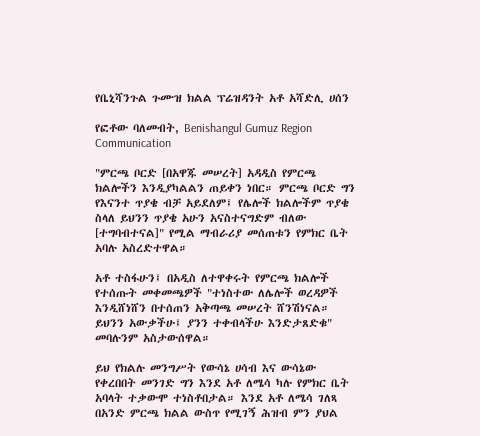የቤኒሻንጉል ጉሙዝ ክልል ፕሬዝዳንት አቶ አሻድሊ ሀሰን

የፎቶው ባለመብት, Benishangul Gumuz Region Communication

"ምርጫ ቦርድ [በአዋጁ መሠረት] አዳዲስ የምርጫ ክልሎችን እንዲያካልልን ጠይቀን ነበር። ምርጫ ቦርድ ግን የእናንተ ጥያቄ ብቻ አይደለም፤ የሌሎች ክልሎችም ጥያቄ ስላለ ይህንን ጥያቄ አሁን አናስተናግድም ብለው [ተግባብተናል]" የሚል ማብራሪያ መሰጠቱን የምክር ቤት አባሉ አስረድተዋል።

አቶ ተስፋሁን፤ በአዲስ ለተዋቀሩት የምርጫ ክልሎች የተሰጡት መቀመጫዎች "ተነስተው ለሌሎች ወረዳዎች እንዲሸነሸን በተሰጠን አቅጣጫ መሠረት ሸንሽነናል። ይህንን አውቃችሁ፤ ያንን ተቀብላችሁ እንድታጸድቁ" መባሉንም አስታውሰዋል።

ይህ የክልሉ መንግሥት የውሳኔ ሀሳብ እና ውሳኔው የቀረበበት መንገድ ግን እንደ አቶ ለሜሳ ካሉ የምክር ቤት አባላት ተቃውሞ ተነስቶበታል። እንደ አቶ ለሜሳ ገለጻ በአንድ ምርጫ ክልል ውስጥ የሚገኝ ሕዝብ ምን ያህል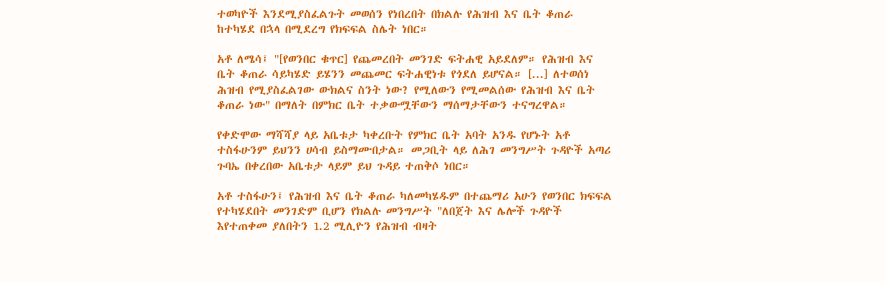ተወካዮች እንደሚያስፈልጉት መወሰን የነበረበት በክልሉ የሕዝብ እና ቤት ቆጠራ ከተካሄደ በኋላ በሚደረግ የክፍፍል ስሌት ነበር።

አቶ ለሜሳ፤ "[የወንበር ቁጥር] የጨመረበት መንገድ ፍትሐዊ አይደለም። የሕዝብ እና ቤት ቆጠራ ሳይካሄድ ይሄንን መጨመር ፍትሐዊነቱ የጎደለ ይሆናል። [...] ለተወሰነ ሕዝብ የሚያስፈልገው ውክልና ስንት ነው? የሚለውን የሚመልሰው የሕዝብ እና ቤት ቆጠራ ነው" በማለት በምክር ቤት ተቃውሟቸውን ማሰማታቸውን ተናግረዋል።

የቀድሞው ማሻሻያ ላይ አቤቱታ ካቀረቡት የምክር ቤት አባት አንዱ የሆኑት አቶ ተስፋሁንም ይህንን ሀሳብ ይስማሙበታል። መጋቢት ላይ ለሕገ መንግሥት ጉዳዮች አጣሪ ጉባኤ በቀረበው አቤቱታ ላይም ይህ ጉዳይ ተጠቅሶ ነበር።

አቶ ተስፋሁን፤ የሕዝብ እና ቤት ቆጠራ ካለመካሄዱም በተጨማሪ አሁን የወንበር ክፍፍል የተካሄደበት መንገድም ቢሆን የክልሉ መንግሥት "ለበጀት እና ሌሎች ጉዳዮች እየተጠቀመ ያለበትን 1.2 ሚሊዮን የሕዝብ ብዛት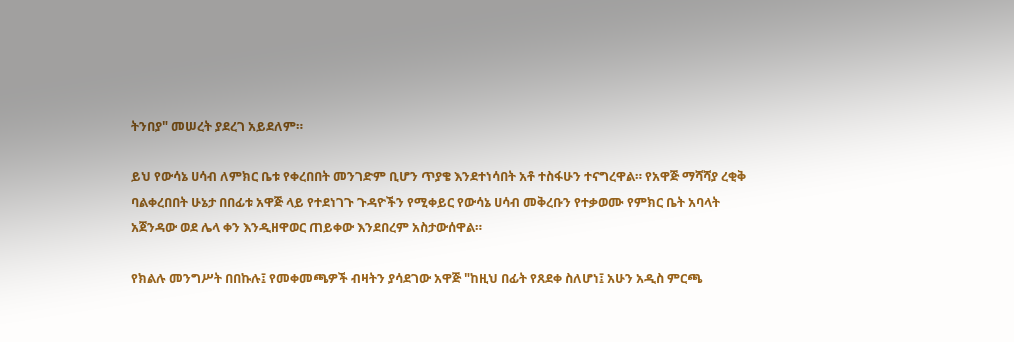ትንበያ" መሠረት ያደረገ አይደለም።

ይህ የውሳኔ ሀሳብ ለምክር ቤቱ የቀረበበት መንገድም ቢሆን ጥያቄ እንደተነሳበት አቶ ተስፋሁን ተናግረዋል። የአዋጅ ማሻሻያ ረቂቅ ባልቀረበበት ሁኔታ በበፊቱ አዋጅ ላይ የተደነገጉ ጉዳዮችን የሚቀይር የውሳኔ ሀሳብ መቅረቡን የተቃወሙ የምክር ቤት አባላት አጀንዳው ወደ ሌላ ቀን እንዲዘዋወር ጠይቀው እንደበረም አስታውሰዋል።

የክልሉ መንግሥት በበኩሉ፤ የመቀመጫዎች ብዛትን ያሳደገው አዋጅ "ከዚህ በፊት የጸደቀ ስለሆነ፤ አሁን አዲስ ምርጫ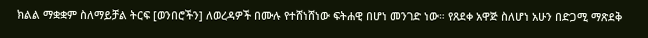ክልል ማቋቋም ስለማይቻል ትርፍ [ወንበሮችን] ለወረዳዎች በሙሉ የተሸነሸነው ፍትሐዊ በሆነ መንገድ ነው። የጸደቀ አዋጅ ስለሆነ አሁን በድጋሚ ማጽደቅ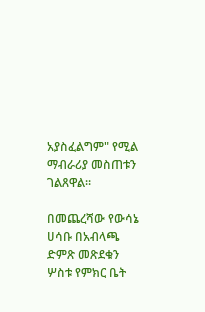አያስፈልግም" የሚል ማብራሪያ መስጠቱን ገልጸዋል።

በመጨረሻው የውሳኔ ሀሳቡ በአብላጫ ድምጽ መጽደቁን ሦስቱ የምክር ቤት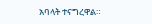አባላት ተናግረዋል።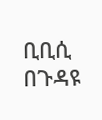ቢቢሲ በጉዳዩ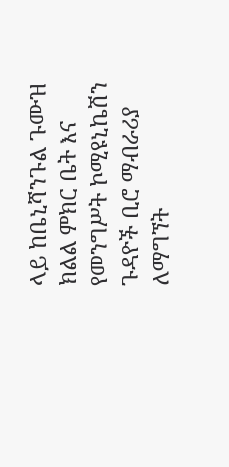ላይ ከቤኒሻንጉል ጉሙዝ ክልል ምክር ቤት እና የመንግሥት ኮሚዩኒኬሽን ጉዳዮች ቢሮ ማብራሪያ ለማግኘት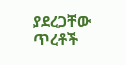ያደረጋቸው ጥረቶች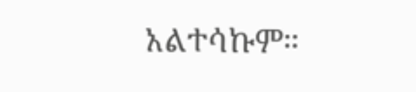አልተሳኩም።